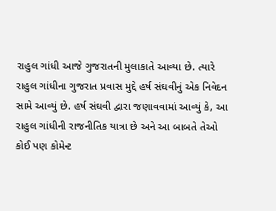રાહુલ ગાંધી આજે ગુજરાતની મુલાકાતે આવ્યા છે. ત્યારે રાહુલ ગાંધીના ગુજરાત પ્રવાસ મુદ્દે હર્ષ સંઘવીનું એક નિવેદન સામે આવ્યું છે. હર્ષ સંઘવી દ્વારા જણાવવામાં આવ્યું કે, આ રાહુલ ગાંધીની રાજનીતિક યાત્રા છે અને આ બાબતે તેઓ કોઈ પણ કોમેન્ટ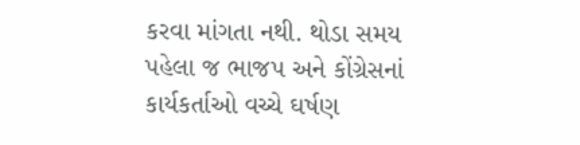કરવા માંગતા નથી. થોડા સમય પહેલા જ ભાજપ અને કોંગ્રેસનાં કાર્યકર્તાઓ વચ્ચે ઘર્ષણ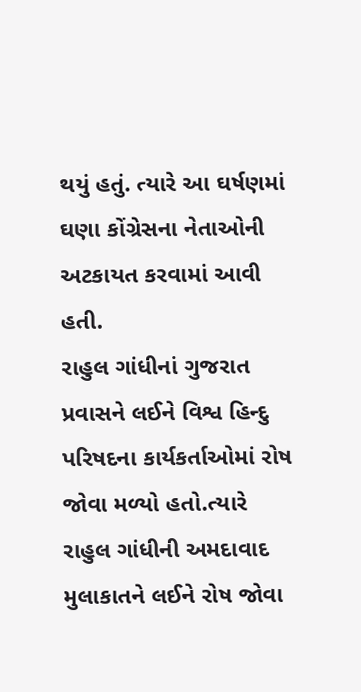થયું હતું. ત્યારે આ ઘર્ષણમાં ઘણા કોંગ્રેસના નેતાઓની અટકાયત કરવામાં આવી હતી.
રાહુલ ગાંધીનાં ગુજરાત પ્રવાસને લઈને વિશ્વ હિન્દુ પરિષદના કાર્યકર્તાઓમાં રોષ જોવા મળ્યો હતો.ત્યારે રાહુલ ગાંધીની અમદાવાદ મુલાકાતને લઈને રોષ જોવા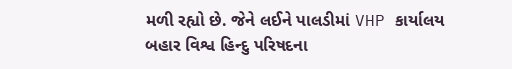મળી રહ્યો છે. જેને લઈને પાલડીમાં VHP કાર્યાલય બહાર વિશ્વ હિન્દુ પરિષદના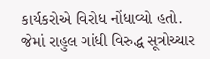કાર્યકરોએ વિરોધ નોંધાવ્યો હતો. જેમાં રાહુલ ગાંધી વિરુદ્ધ સૂત્રોચ્ચાર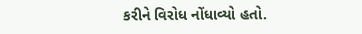કરીને વિરોધ નોંધાવ્યો હતો.